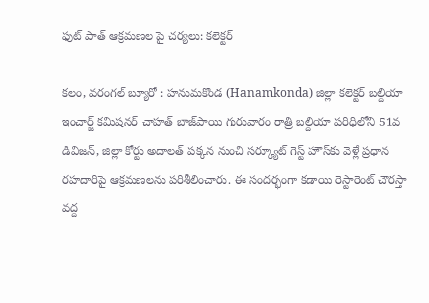ఫుట్ పాత్ ఆక్రమణల పై చర్యలు: కలెక్టర్

కలం, వరంగల్ బ్యూరో : హనుమకొండ (Hanamkonda) జిల్లా కలెక్టర్ బల్దియా ఇంచార్జ్ కమిషనర్ చాహత్ బాజ్‌పాయి గురువారం రాత్రి బల్దియా పరిధిలోని 51వ డివిజన్, జిల్లా కోర్టు అదాలత్ పక్కన నుంచి సర్క్యూట్ గెస్ట్ హౌస్‌కు వెళ్లే ప్రధాన రహదారిపై ఆక్రమణలను పరిశీలించారు. ఈ సందర్భంగా కడాయి రెస్టారెంట్ చౌరస్తా వద్ద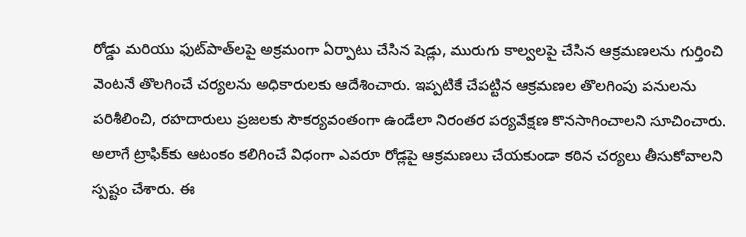రోడ్డు మరియు ఫుట్‌పాత్‌లపై అక్రమంగా ఏర్పాటు చేసిన షెడ్లు, మురుగు కాల్వలపై చేసిన ఆక్రమణలను గుర్తించి వెంటనే తొలగించే చర్యలను అధికారులకు ఆదేశించారు. ఇప్పటికే చేపట్టిన ఆక్రమణల తొలగింపు పనులను పరిశీలించి, రహదారులు ప్రజలకు సౌకర్యవంతంగా ఉండేలా నిరంతర పర్యవేక్షణ కొనసాగించాలని సూచించారు. అలాగే ట్రాఫిక్‌కు ఆటంకం కలిగించే విధంగా ఎవరూ రోడ్లపై ఆక్రమణలు చేయకుండా కఠిన చర్యలు తీసుకోవాలని స్పష్టం చేశారు. ఈ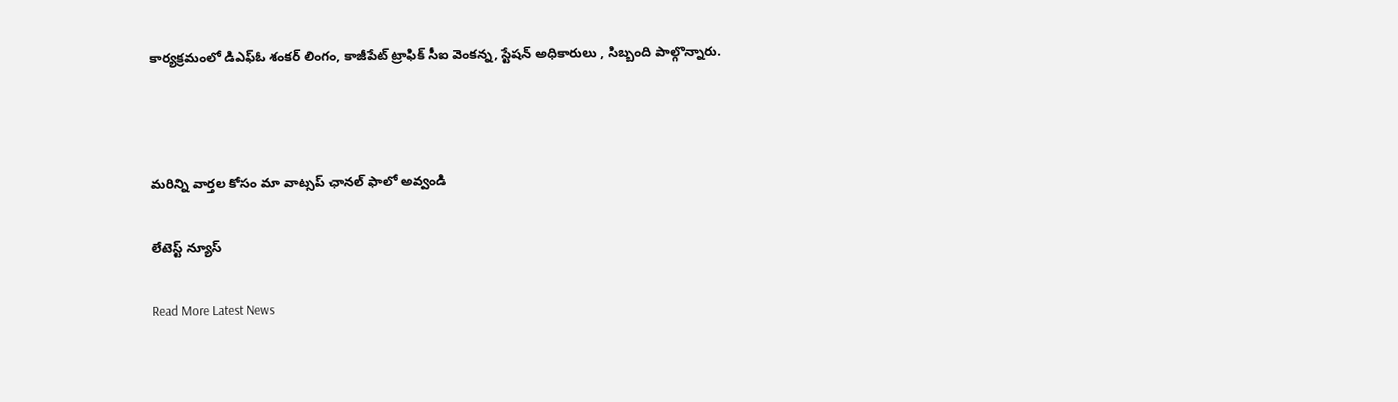కార్యక్రమంలో డిఎఫ్ఓ శంకర్ లింగం, కాజీపేట్ ట్రాఫిక్ సీఐ వెంకన్న, స్టేషన్ అధికారులు , సిబ్బంది పాల్గొన్నారు.



మ‌రిన్ని వార్త‌ల కోసం మా వాట్స‌ప్ ఛాన‌ల్ ఫాలో అవ్వండి

లేటెస్ట్ న్యూస్‌

Read More Latest News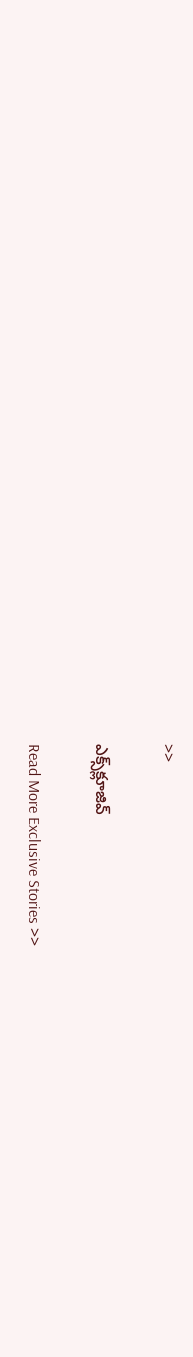>>

ఎక్స్‌క్లూజివ్‌

Read More Exclusive Stories >>